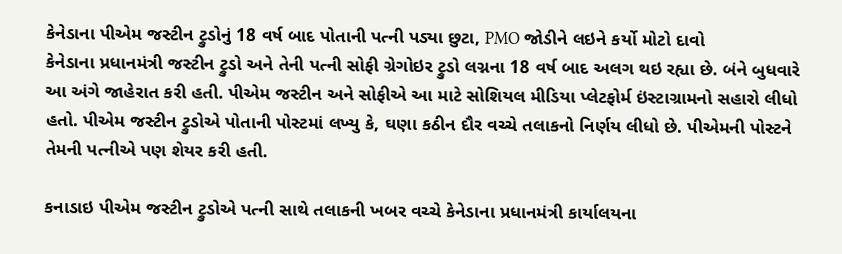કેનેડાના પીએમ જસ્ટીન ટ્રુડોનું 18 વર્ષ બાદ પોતાની પત્ની પડ્યા છુટા, PMO જોડીને લઇને કર્યો મોટો દાવો
કેનેડાના પ્રધાનમંત્રી જસ્ટીન ટ્રુડો અને તેની પત્ની સોફી ગ્રેગોઇર ટ્રુડો લગ્નના 18 વર્ષ બાદ અલગ થઇ રહ્યા છે. બંને બુધવારે આ અંગે જાહેરાત કરી હતી. પીએમ જસ્ટીન અને સોફીએ આ માટે સોશિયલ મીડિયા પ્લેટફોર્મ ઇંસ્ટાગ્રામનો સહારો લીધો હતો. પીએમ જસ્ટીન ટ્રુડોએ પોતાની પોસ્ટમાં લખ્યુ કે, ઘણા કઠીન દૌર વચ્ચે તલાકનો નિર્ણય લીધો છે. પીએમની પોસ્ટને તેમની પત્નીએ પણ શેયર કરી હતી.

કનાડાઇ પીએમ જસ્ટીન ટ્રુડોએ પત્ની સાથે તલાકની ખબર વચ્ચે કેનેડાના પ્રધાનમંત્રી કાર્યાલયના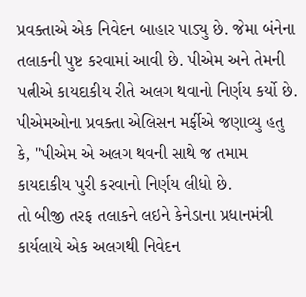પ્રવક્તાએ એક નિવેદન બાહાર પાડ્યુ છે. જેમા બંનેના તલાકની પુષ્ટ કરવામાં આવી છે. પીએમ અને તેમની પત્નીએ કાયદાકીય રીતે અલગ થવાનો નિર્ણય કર્યો છે. પીએમઓના પ્રવક્તા એલિસન મર્ફીએ જણાવ્યુ હતુ કે, "પીએમ એ અલગ થવની સાથે જ તમામ કાયદાકીય પુરી કરવાનો નિર્ણય લીધો છે.
તો બીજી તરફ તલાકને લઇને કેનેડાના પ્રધાનમંત્રી કાર્યલાયે એક અલગથી નિવેદન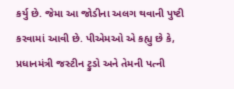કર્યુ છે. જેમા આ જોડીના અલગ થવાની પુષ્ટી કરવામાં આવી છે. પીએમઓ એ કહ્યુ છે કે, પ્રધાનમંત્રી જસ્ટીન ટ્રુડો અને તેમની પત્ની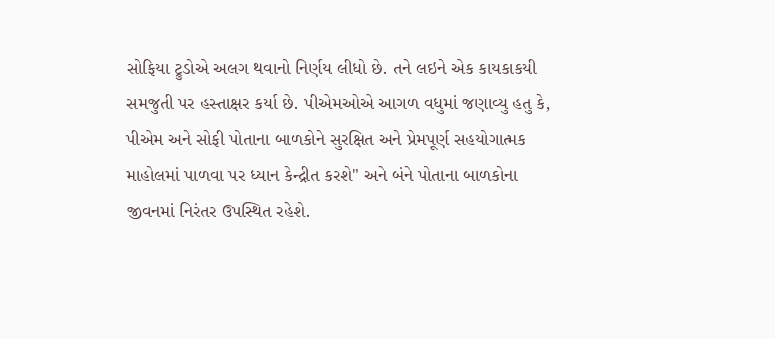સોફિયા ટ્રુડોએ અલગ થવાનો નિર્ણય લીધો છે. તને લઇને એક કાયકાકયી સમજુતી પર હસ્તાક્ષર કર્યા છે. પીએમઓએ આગળ વધુમાં જણાવ્યુ હતુ કે, પીએમ અને સોફી પોતાના બાળકોને સુરક્ષિત અને પ્રેમપૂર્ણ સહયોગાત્મક માહોલમાં પાળવા પર ધ્યાન કેન્દ્રીત કરશે" અને બંને પોતાના બાળકોના જીવનમાં નિરંતર ઉપસ્થિત રહેશે.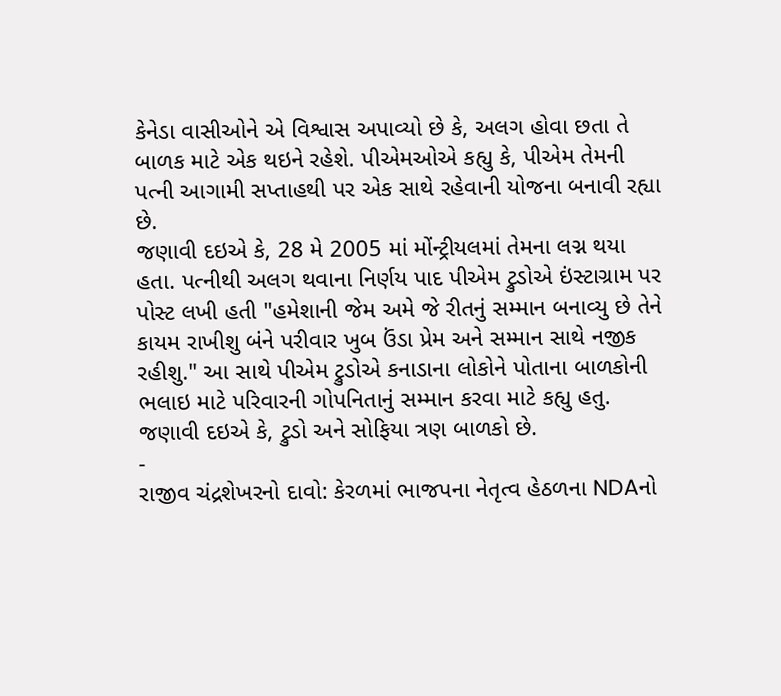કેનેડા વાસીઓને એ વિશ્વાસ અપાવ્યો છે કે, અલગ હોવા છતા તે બાળક માટે એક થઇને રહેશે. પીએમઓએ કહ્યુ કે, પીએમ તેમની પત્ની આગામી સપ્તાહથી પર એક સાથે રહેવાની યોજના બનાવી રહ્યા છે.
જણાવી દઇએ કે, 28 મે 2005 માં મોંન્ટ્રીયલમાં તેમના લગ્ન થયા હતા. પત્નીથી અલગ થવાના નિર્ણય પાદ પીએમ ટ્રુડોએ ઇંસ્ટાગ્રામ પર પોસ્ટ લખી હતી "હમેશાની જેમ અમે જે રીતનું સમ્માન બનાવ્યુ છે તેને કાયમ રાખીશુ બંને પરીવાર ખુબ ઉંડા પ્રેમ અને સમ્માન સાથે નજીક રહીશુ." આ સાથે પીએમ ટ્રુડોએ કનાડાના લોકોને પોતાના બાળકોની ભલાઇ માટે પરિવારની ગોપનિતાનું સમ્માન કરવા માટે કહ્યુ હતુ. જણાવી દઇએ કે, ટ્રુડો અને સોફિયા ત્રણ બાળકો છે.
-
રાજીવ ચંદ્રશેખરનો દાવો: કેરળમાં ભાજપના નેતૃત્વ હેઠળના NDAનો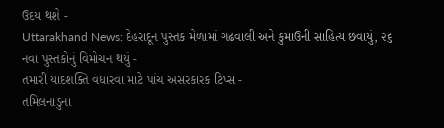ઉદય થશે -
Uttarakhand News: દેહરાદૂન પુસ્તક મેળામાં ગઢવાલી અને કુમાઉની સાહિત્ય છવાયું, ૨૬ નવા પુસ્તકોનું વિમોચન થયું -
તમારી યાદશક્તિ વધારવા માટે પાંચ અસરકારક ટિપ્સ -
તમિલનાડુના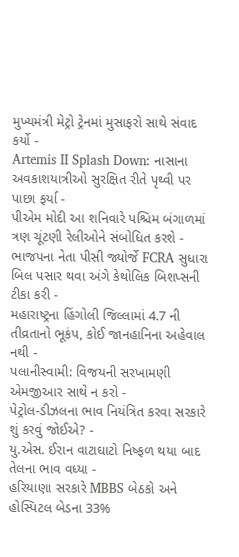મુખ્યમંત્રી મેટ્રો ટ્રેનમાં મુસાફરો સાથે સંવાદ કર્યો -
Artemis II Splash Down: નાસાના અવકાશયાત્રીઓ સુરક્ષિત રીતે પૃથ્વી પર પાછા ફર્યા -
પીએમ મોદી આ શનિવારે પશ્ચિમ બંગાળમાં ત્રણ ચૂંટણી રેલીઓને સંબોધિત કરશે -
ભાજપના નેતા પીસી જ્યોર્જે FCRA સુધારા બિલ પસાર થવા અંગે કેથોલિક બિશપ્સની ટીકા કરી -
મહારાષ્ટ્રના હિંગોલી જિલ્લામાં 4.7 ની તીવ્રતાનો ભૂકંપ, કોઈ જાનહાનિના અહેવાલ નથી -
પલાનીસ્વામી: વિજયની સરખામણી એમજીઆર સાથે ન કરો -
પેટ્રોલ-ડીઝલના ભાવ નિયંત્રિત કરવા સરકારે શું કરવું જોઈએ? -
યુ.એસ. ઈરાન વાટાઘાટો નિષ્ફળ થયા બાદ તેલના ભાવ વધ્યા -
હરિયાણા સરકારે MBBS બેઠકો અને હોસ્પિટલ બેડના 33%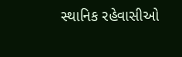સ્થાનિક રહેવાસીઓ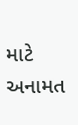માટે અનામત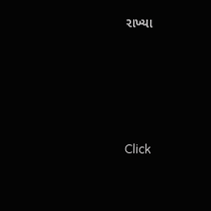રાખ્યા






Click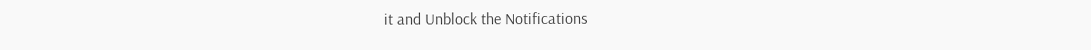it and Unblock the Notifications